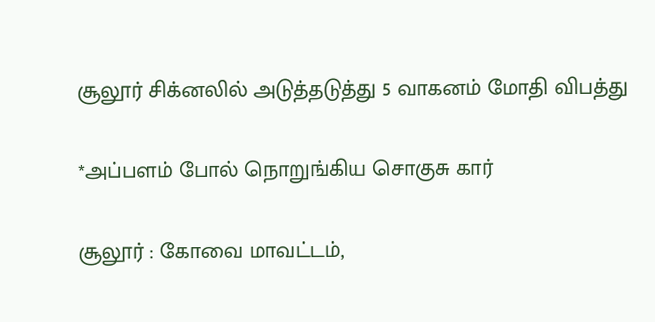சூலூர் சிக்னலில் அடுத்தடுத்து 5 வாகனம் மோதி விபத்து

*அப்பளம் போல் நொறுங்கிய சொகுசு கார்

சூலூர் : கோவை மாவட்டம்,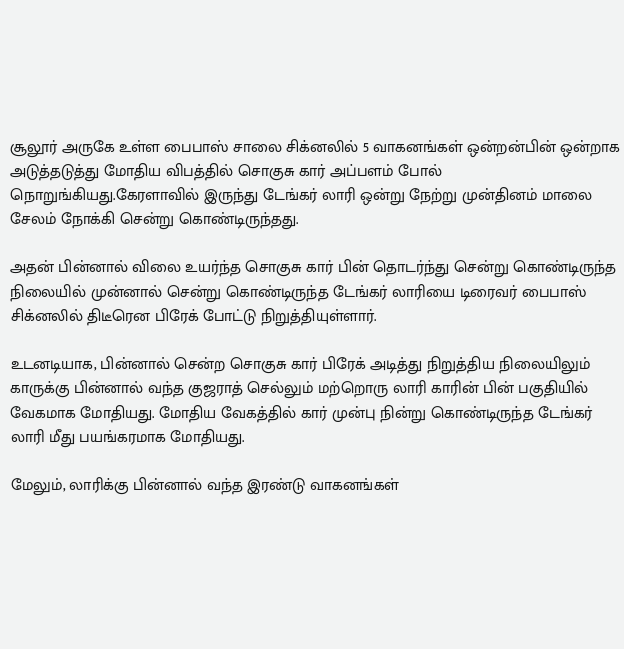சூலூர் அருகே உள்ள பைபாஸ் சாலை சிக்னலில் 5 வாகனங்கள் ஒன்றன்பின் ஒன்றாக அடுத்தடுத்து மோதிய விபத்தில் சொகுசு கார் அப்பளம் போல் நொறுங்கியது.கேரளாவில் இருந்து டேங்கர் லாரி ஒன்று நேற்று முன்தினம் மாலை சேலம் நோக்கி சென்று கொண்டிருந்தது.

அதன் பின்னால் விலை உயர்ந்த சொகுசு கார் பின் தொடர்ந்து சென்று கொண்டிருந்த நிலையில் முன்னால் சென்று கொண்டிருந்த டேங்கர் லாரியை டிரைவர் பைபாஸ் சிக்னலில் திடீரென பிரேக் போட்டு நிறுத்தியுள்ளார்.

உடனடியாக, பின்னால் சென்ற சொகுசு கார் பிரேக் அடித்து நிறுத்திய நிலையிலும் காருக்கு பின்னால் வந்த குஜராத் செல்லும் மற்றொரு லாரி காரின் பின் பகுதியில் வேகமாக மோதியது. மோதிய வேகத்தில் கார் முன்பு நின்று கொண்டிருந்த டேங்கர் லாரி மீது பயங்கரமாக மோதியது.

மேலும், லாரிக்கு பின்னால் வந்த இரண்டு வாகனங்கள்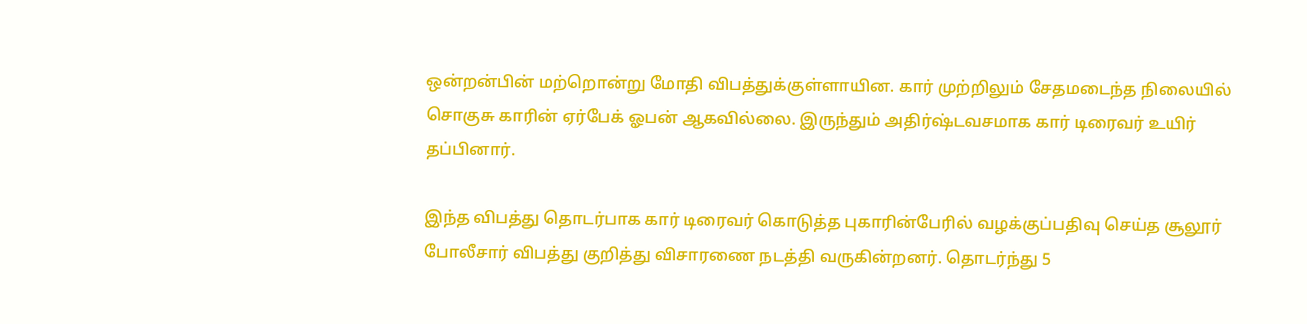ஒன்றன்பின் மற்றொன்று மோதி விபத்துக்குள்ளாயின. கார் முற்றிலும் சேதமடைந்த நிலையில் சொகுசு காரின் ஏர்பேக் ஓபன் ஆகவில்லை. இருந்தும் அதிர்ஷ்டவசமாக கார் டிரைவர் உயிர் தப்பினார்.

இந்த விபத்து தொடர்பாக கார் டிரைவர் கொடுத்த புகாரின்பேரில் வழக்குப்பதிவு செய்த சூலூர் போலீசார் விபத்து குறித்து விசாரணை நடத்தி வருகின்றனர். தொடர்ந்து 5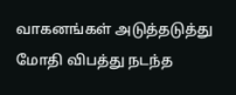வாகனங்கள் அடுத்தடுத்து மோதி விபத்து நடந்த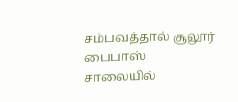சம்பவத்தால் சூலூர் பைபாஸ் சாலையில்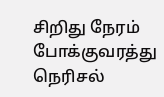சிறிது நேரம் போக்குவரத்து நெரிசல்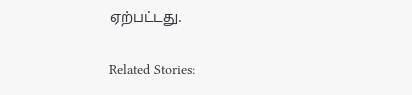ஏற்பட்டது.

Related Stories: